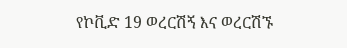የኮቪድ 19 ወረርሽኝ እና ወረርሽኙ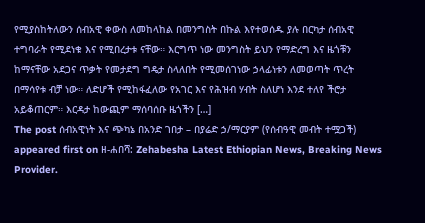የሚያስከትለውን ሰብአዊ ቀውስ ለመከላከል በመንግስት በኩል እየተወሰዱ ያሉ በርካታ ሰብአዊ ተግባራት የሚደነቁ እና የሚበረታቱ ናቸው። እርግጥ ነው መንግስት ይህን የማድረግ እና ዜጎቹን ከማናቸው አደጋና ጥቃት የመታደግ ግዴታ ስላለበት የሚመሰገነው ኃላፊነቱን ለመወጣት ጥረት በማሳየቱ ብቻ ነው። ለድሆች የሚከፋፈለው የአገር እና የሕዝብ ሃብት ስለሆነ እንደ ተለየ ችሮታ አይቆጠርም። እርዳታ ከውጪም ማሰባሰቡ ዜጎችን […]
The post ሰብአዊነት እና ጭካኔ በአንድ ገበታ – በያሬድ ኃ/ማርያም (የሰብዓዊ መብት ተሟጋች) appeared first on ዘ-ሐበሻ: Zehabesha Latest Ethiopian News, Breaking News Provider.